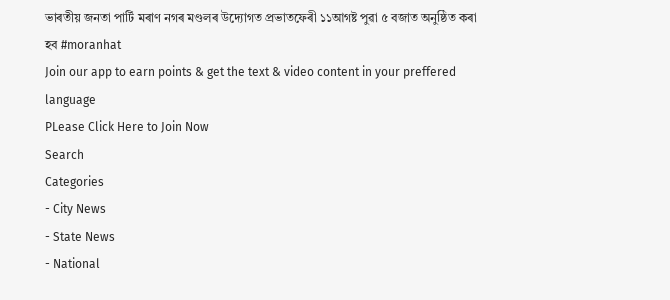ভাৰতীয় জনতা পাৰ্টি মৰাণ নগৰ মণ্ডলৰ উদ্যোগত প্ৰভাতফেৰী ১১আগষ্ট পুৱা ৫ বজাত অনুষ্ঠিত কৰা হব #moranhat
Join our app to earn points & get the text & video content in your preffered language
PLease Click Here to Join Now
Search
Categories
- City News
- State News
- National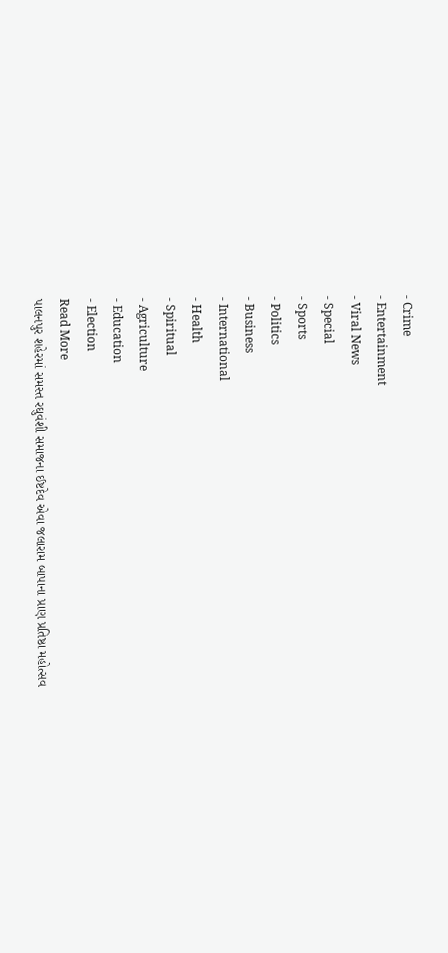- Crime
- Entertainment
- Viral News
- Special
- Sports
- Politics
- Business
- International
- Health
- Spiritual
- Agriculture
- Education
- Election
Read More
પાલનપુર શહેરમાં સમસ્ત રઘુવંશી સમાજના ઈષ્ટદેવ એવા જલારામ બાપાના પ્રાણ પ્રતિષ્ઠા મહોત્સવ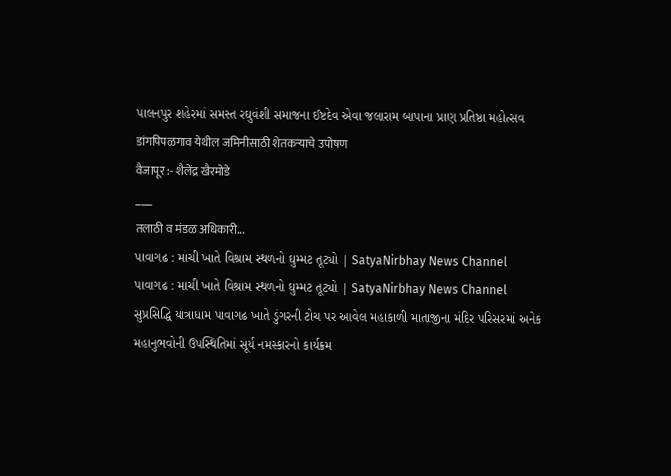પાલનપુર શહેરમાં સમસ્ત રઘુવંશી સમાજના ઈષ્ટદેવ એવા જલારામ બાપાના પ્રાણ પ્રતિષ્ઠા મહોત્સવ
डांगपिपळगाव येथील जमिनीसाठी शेतकऱ्याचे उपोषण
वैजापूर :- शैलेंद्र खैरमोडे
___
तलाठी व मंडळ अधिकारी...
પાવાગઢ : માચી ખાતે વિશ્રામ સ્થળનો ઘુમ્મટ તૂટ્યો | SatyaNirbhay News Channel
પાવાગઢ : માચી ખાતે વિશ્રામ સ્થળનો ઘુમ્મટ તૂટ્યો | SatyaNirbhay News Channel
સુપ્રસિદ્ધિ યાત્રાધામ પાવાગઢ ખાતે ડુંગરની ટોચ પર આવેલ મહાકાળી માતાજીના મંદિર પરિસરમાં અનેક મહાનુભવોની ઉપસ્થિતિમાં સૂર્ય નમસ્કારનો કાર્યક્રમ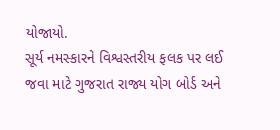યોજાયો.
સૂર્ય નમસ્કારને વિશ્વસ્તરીય ફલક પર લઈ જવા માટે ગુજરાત રાજ્ય યોગ બોર્ડ અને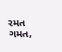રમત ગમત,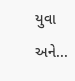યુવા અને...